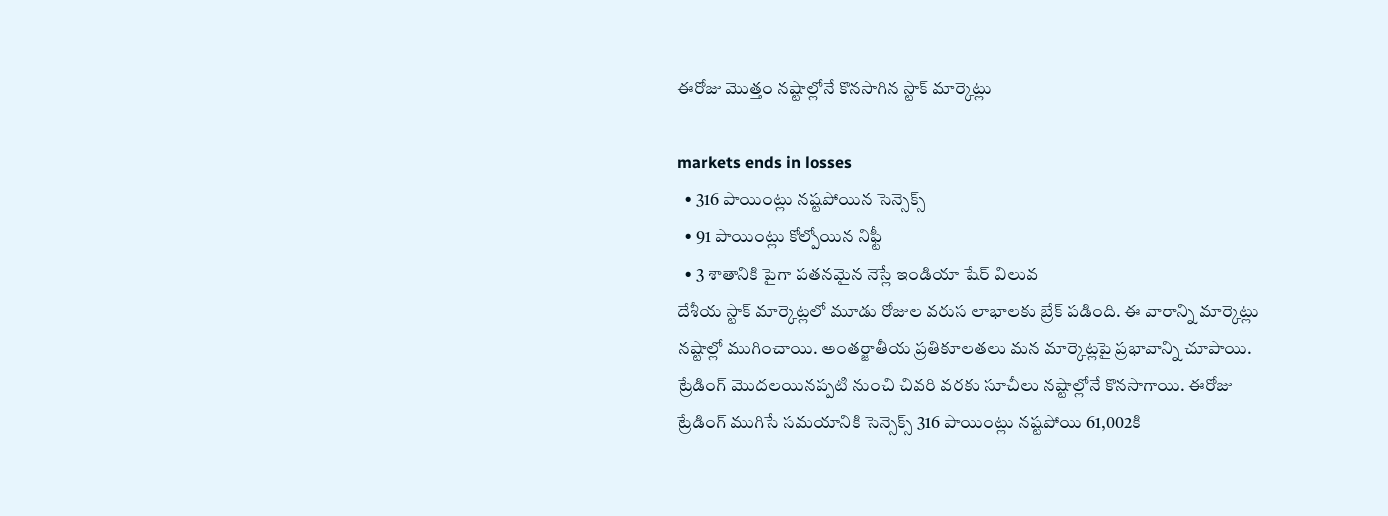ఈరోజు మొత్తం నష్టాల్లోనే కొనసాగిన స్టాక్ మార్కెట్లు

markets ends in losses
  • 316 పాయింట్లు నష్టపోయిన సెన్సెక్స్
  • 91 పాయింట్లు కోల్పోయిన నిఫ్టీ
  • 3 శాతానికి పైగా పతనమైన నెస్లే ఇండియా షేర్ విలువ
దేశీయ స్టాక్ మార్కెట్లలో మూడు రోజుల వరుస లాభాలకు బ్రేక్ పడింది. ఈ వారాన్ని మార్కెట్లు నష్టాల్లో ముగించాయి. అంతర్జాతీయ ప్రతికూలతలు మన మార్కెట్లపై ప్రభావాన్ని చూపాయి. ట్రేడింగ్ మొదలయినప్పటి నుంచి చివరి వరకు సూచీలు నష్టాల్లోనే కొనసాగాయి. ఈరోజు ట్రేడింగ్ ముగిసే సమయానికి సెన్సెక్స్ 316 పాయింట్లు నష్టపోయి 61,002కి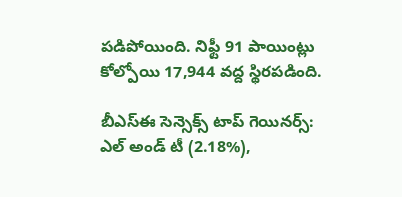పడిపోయింది. నిఫ్టీ 91 పాయింట్లు కోల్పోయి 17,944 వద్ద స్థిరపడింది.

బీఎస్ఈ సెన్సెక్స్ టాప్ గెయినర్స్:
ఎల్ అండ్ టీ (2.18%),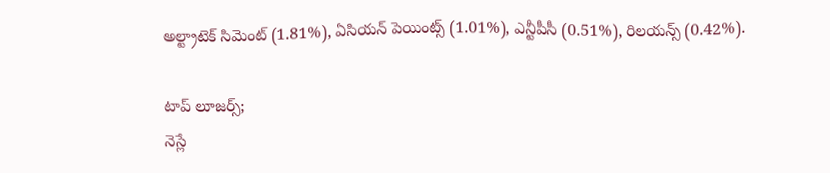అల్ట్రాటెక్ సిమెంట్ (1.81%), ఏసియన్ పెయింట్స్ (1.01%), ఎన్టీపీసీ (0.51%), రిలయన్స్ (0.42%).

టాప్ లూజర్స్;
నెస్లే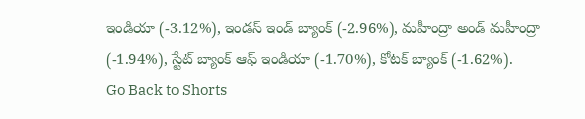ఇండియా (-3.12%), ఇండస్ ఇండ్ బ్యాంక్ (-2.96%), మహీంద్రా అండ్ మహీంద్రా (-1.94%), స్టేట్ బ్యాంక్ ఆఫ్ ఇండియా (-1.70%), కోటక్ బ్యాంక్ (-1.62%).
Go Back to Shorts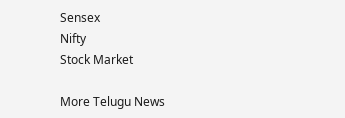Sensex
Nifty
Stock Market

More Telugu News